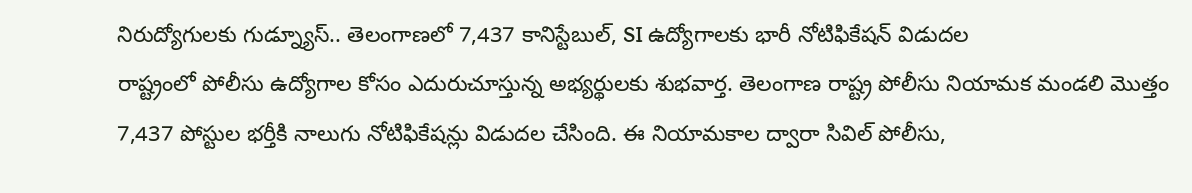నిరుద్యోగులకు గుడ్న్యూస్.. తెలంగాణలో 7,437 కానిస్టేబుల్, SI ఉద్యోగాలకు భారీ నోటిఫికేషన్ విడుదల
రాష్ట్రంలో పోలీసు ఉద్యోగాల కోసం ఎదురుచూస్తున్న అభ్యర్థులకు శుభవార్త. తెలంగాణ రాష్ట్ర పోలీసు నియామక మండలి మొత్తం 7,437 పోస్టుల భర్తీకి నాలుగు నోటిఫికేషన్లు విడుదల చేసింది. ఈ నియామకాల ద్వారా సివిల్ పోలీసు,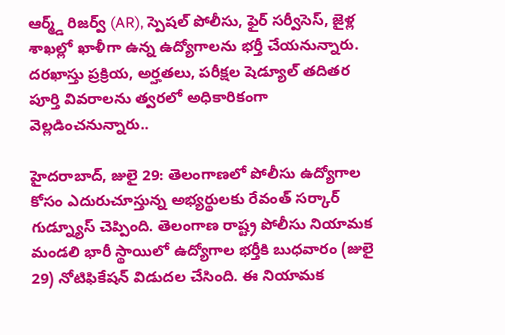ఆర్మ్డ్ రిజర్వ్ (AR), స్పెషల్ పోలీసు, ఫైర్ సర్వీసెస్, జైళ్ల శాఖల్లో ఖాళీగా ఉన్న ఉద్యోగాలను భర్తీ చేయనున్నారు. దరఖాస్తు ప్రక్రియ, అర్హతలు, పరీక్షల షెడ్యూల్ తదితర పూర్తి వివరాలను త్వరలో అధికారికంగా వెల్లడించనున్నారు..

హైదరాబాద్, జులై 29: తెలంగాణలో పోలీసు ఉద్యోగాల కోసం ఎదురుచూస్తున్న అభ్యర్థులకు రేవంత్ సర్కార్ గుడ్న్యూస్ చెప్పింది. తెలంగాణ రాష్ట్ర పోలీసు నియామక మండలి భారీ స్థాయిలో ఉద్యోగాల భర్తీకి బుధవారం (జులై 29) నోటిఫికేషన్ విడుదల చేసింది. ఈ నియామక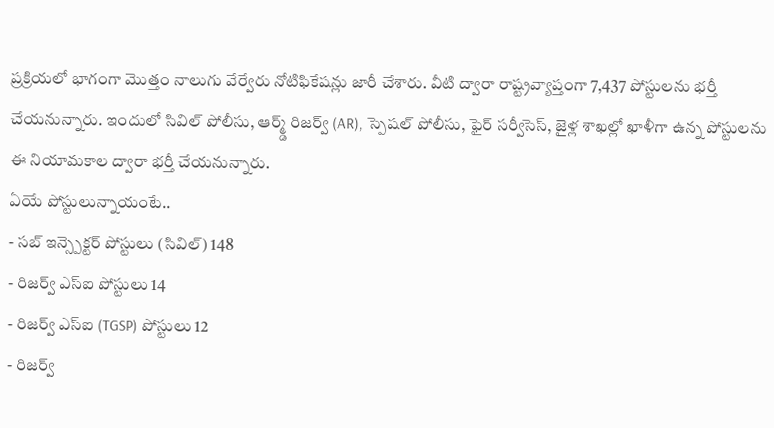ప్రక్రియలో భాగంగా మొత్తం నాలుగు వేర్వేరు నోటిఫికేషన్లు జారీ చేశారు. వీటి ద్వారా రాష్ట్రవ్యాప్తంగా 7,437 పోస్టులను భర్తీ చేయనున్నారు. ఇందులో సివిల్ పోలీసు, ఆర్మ్డ్ రిజర్వ్ (AR), స్పెషల్ పోలీసు, ఫైర్ సర్వీసెస్, జైళ్ల శాఖల్లో ఖాళీగా ఉన్న పోస్టులను ఈ నియామకాల ద్వారా భర్తీ చేయనున్నారు.
ఏయే పోస్టులున్నాయంటే..
- సబ్ ఇన్స్పెక్టర్ పోస్టులు (సివిల్) 148
- రిజర్వ్ ఎస్ఐ పోస్టులు 14
- రిజర్వ్ ఎస్ఐ (TGSP) పోస్టులు 12
- రిజర్వ్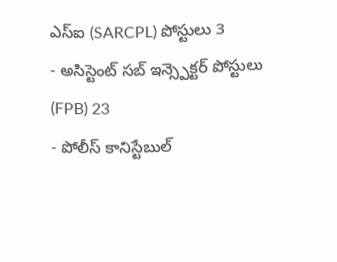ఎస్ఐ (SARCPL) పోస్టులు 3
- అసిస్టెంట్ సబ్ ఇన్స్పెక్టర్ పోస్టులు (FPB) 23
- పోలీస్ కానిస్టేబుల్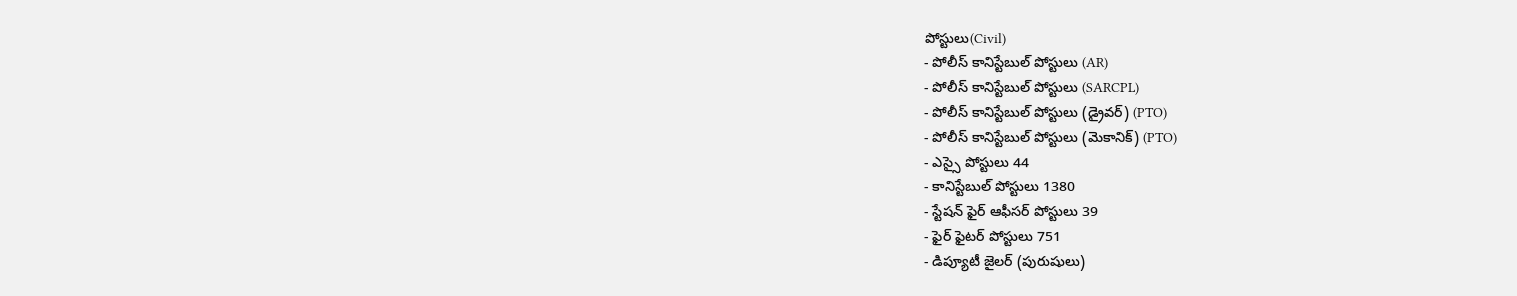పోస్టులు(Civil)
- పోలీస్ కానిస్టేబుల్ పోస్టులు (AR)
- పోలీస్ కానిస్టేబుల్ పోస్టులు (SARCPL)
- పోలీస్ కానిస్టేబుల్ పోస్టులు (డ్రైవర్) (PTO)
- పోలీస్ కానిస్టేబుల్ పోస్టులు (మెకానిక్) (PTO)
- ఎస్సై పోస్టులు 44
- కానిస్టేబుల్ పోస్టులు 1380
- స్టేషన్ ఫైర్ ఆఫీసర్ పోస్టులు 39
- ఫైర్ ఫైటర్ పోస్టులు 751
- డిప్యూటీ జైలర్ (పురుషులు)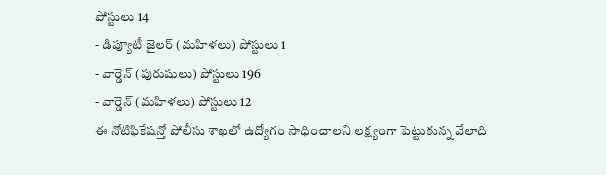పోస్టులు 14
- డిప్యూటీ జైలర్ (మహిళలు) పోస్టులు 1
- వార్డెన్ (పురుషులు) పోస్టులు 196
- వార్డెన్ (మహిళలు) పోస్టులు 12
ఈ నోటిఫికేషన్తో పోలీసు శాఖలో ఉద్యోగం సాధించాలని లక్ష్యంగా పెట్టుకున్న వేలాది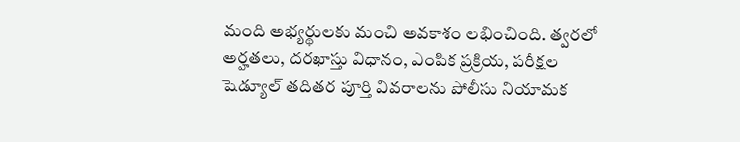మంది అభ్యర్థులకు మంచి అవకాశం లభించింది. త్వరలో అర్హతలు, దరఖాస్తు విధానం, ఎంపిక ప్రక్రియ, పరీక్షల షెడ్యూల్ తదితర పూర్తి వివరాలను పోలీసు నియామక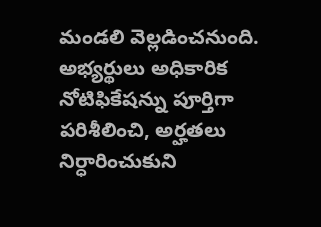మండలి వెల్లడించనుంది. అభ్యర్థులు అధికారిక నోటిఫికేషన్ను పూర్తిగా పరిశీలించి, అర్హతలు నిర్ధారించుకుని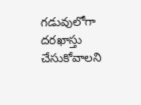గడువులోగా దరఖాస్తు చేసుకోవాలని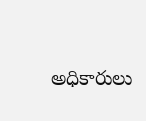అధికారులు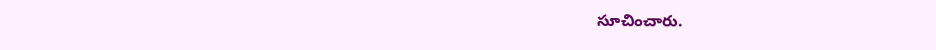సూచించారు.